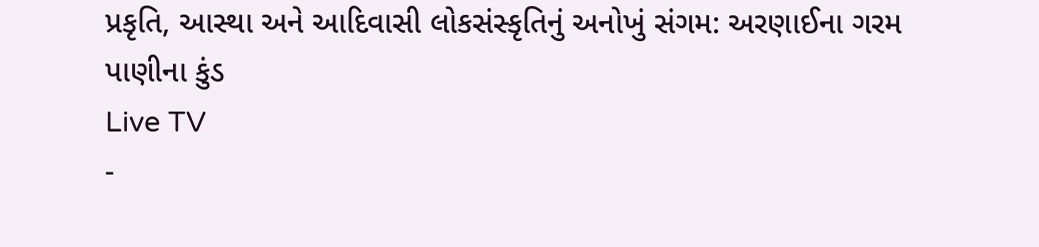પ્રકૃતિ, આસ્થા અને આદિવાસી લોકસંસ્કૃતિનું અનોખું સંગમ: અરણાઈના ગરમ પાણીના કુંડ
Live TV
-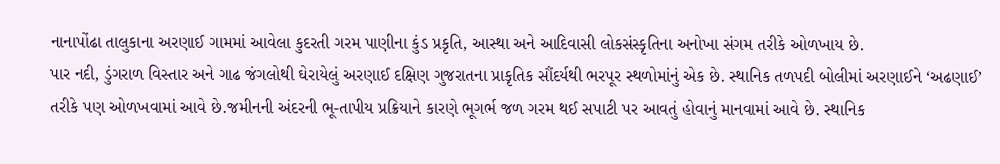નાનાપોંઢા તાલુકાના અરણાઈ ગામમાં આવેલા કુદરતી ગરમ પાણીના કુંડ પ્રકૃતિ, આસ્થા અને આદિવાસી લોકસંસ્કૃતિના અનોખા સંગમ તરીકે ઓળખાય છે.
પાર નદી, ડુંગરાળ વિસ્તાર અને ગાઢ જંગલોથી ઘેરાયેલું અરણાઈ દક્ષિણ ગુજરાતના પ્રાકૃતિક સૌંદર્યથી ભરપૂર સ્થળોમાંનું એક છે. સ્થાનિક તળપદી બોલીમાં અરણાઈને ‘અઢણાઈ’ તરીકે પણ ઓળખવામાં આવે છે.જમીનની અંદરની ભૂ-તાપીય પ્રક્રિયાને કારણે ભૂગર્ભ જળ ગરમ થઈ સપાટી પર આવતું હોવાનું માનવામાં આવે છે. સ્થાનિક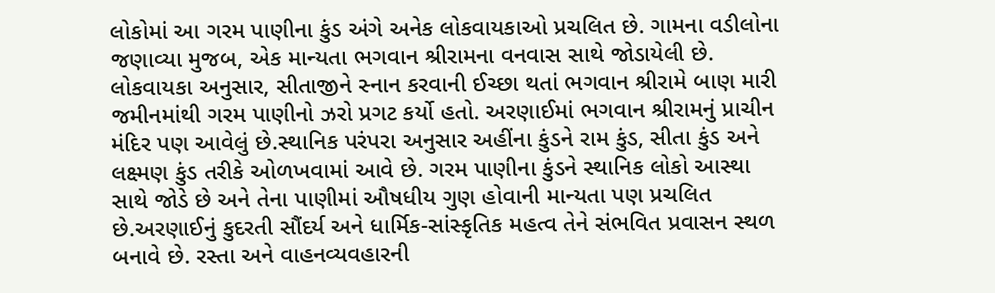લોકોમાં આ ગરમ પાણીના કુંડ અંગે અનેક લોકવાયકાઓ પ્રચલિત છે. ગામના વડીલોના જણાવ્યા મુજબ, એક માન્યતા ભગવાન શ્રીરામના વનવાસ સાથે જોડાયેલી છે. લોકવાયકા અનુસાર, સીતાજીને સ્નાન કરવાની ઈચ્છા થતાં ભગવાન શ્રીરામે બાણ મારી જમીનમાંથી ગરમ પાણીનો ઝરો પ્રગટ કર્યો હતો. અરણાઈમાં ભગવાન શ્રીરામનું પ્રાચીન મંદિર પણ આવેલું છે.સ્થાનિક પરંપરા અનુસાર અહીંના કુંડને રામ કુંડ, સીતા કુંડ અને લક્ષ્મણ કુંડ તરીકે ઓળખવામાં આવે છે. ગરમ પાણીના કુંડને સ્થાનિક લોકો આસ્થા સાથે જોડે છે અને તેના પાણીમાં ઔષધીય ગુણ હોવાની માન્યતા પણ પ્રચલિત છે.અરણાઈનું કુદરતી સૌંદર્ય અને ધાર્મિક-સાંસ્કૃતિક મહત્વ તેને સંભવિત પ્રવાસન સ્થળ બનાવે છે. રસ્તા અને વાહનવ્યવહારની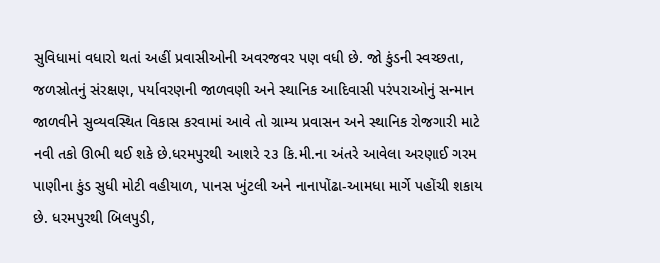સુવિધામાં વધારો થતાં અહીં પ્રવાસીઓની અવરજવર પણ વધી છે. જો કુંડની સ્વચ્છતા, જળસ્રોતનું સંરક્ષણ, પર્યાવરણની જાળવણી અને સ્થાનિક આદિવાસી પરંપરાઓનું સન્માન જાળવીને સુવ્યવસ્થિત વિકાસ કરવામાં આવે તો ગ્રામ્ય પ્રવાસન અને સ્થાનિક રોજગારી માટે નવી તકો ઊભી થઈ શકે છે.ધરમપુરથી આશરે ૨૩ કિ.મી.ના અંતરે આવેલા અરણાઈ ગરમ પાણીના કુંડ સુધી મોટી વહીયાળ, પાનસ ખુંટલી અને નાનાપોંઢા-આમધા માર્ગે પહોંચી શકાય છે. ધરમપુરથી બિલપુડી,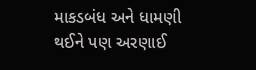માકડબંધ અને ધામણી થઈને પણ અરણાઈ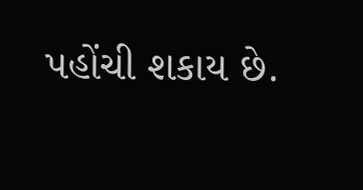પહોંચી શકાય છે.